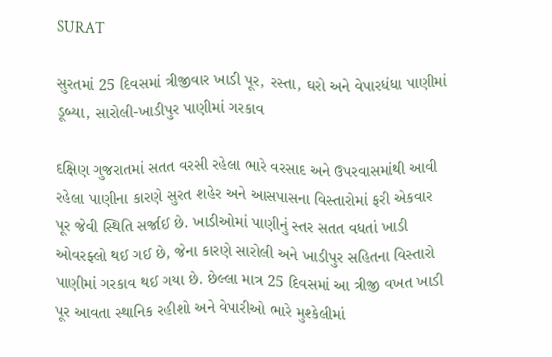SURAT

સુરતમાં 25 દિવસમાં ત્રીજીવાર ખાડી પૂર, રસ્તા, ઘરો અને વેપારધંધા પાણીમાં ડૂબ્યા, સારોલી-ખાડીપુર પાણીમાં ગરકાવ

દક્ષિણ ગુજરાતમાં સતત વરસી રહેલા ભારે વરસાદ અને ઉપરવાસમાંથી આવી રહેલા પાણીના કારણે સુરત શહેર અને આસપાસના વિસ્તારોમાં ફરી એકવાર પૂર જેવી સ્થિતિ સર્જાઈ છે. ખાડીઓમાં પાણીનું સ્તર સતત વધતાં ખાડી ઓવરફ્લો થઈ ગઈ છે, જેના કારણે સારોલી અને ખાડીપુર સહિતના વિસ્તારો પાણીમાં ગરકાવ થઈ ગયા છે. છેલ્લા માત્ર 25 દિવસમાં આ ત્રીજી વખત ખાડી પૂર આવતા સ્થાનિક રહીશો અને વેપારીઓ ભારે મુશ્કેલીમાં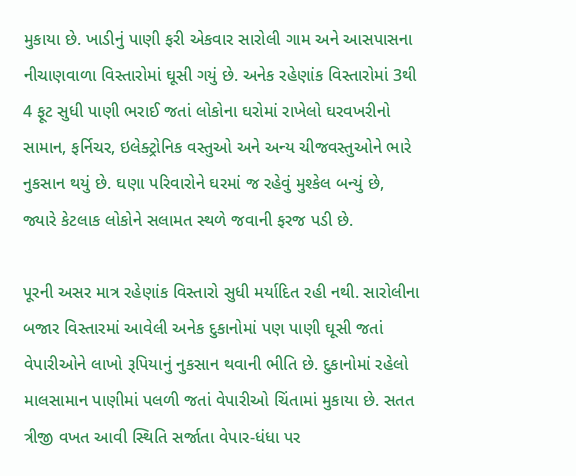મુકાયા છે. ખાડીનું પાણી ફરી એકવાર સારોલી ગામ અને આસપાસના નીચાણવાળા વિસ્તારોમાં ઘૂસી ગયું છે. અનેક રહેણાંક વિસ્તારોમાં 3થી 4 ફૂટ સુધી પાણી ભરાઈ જતાં લોકોના ઘરોમાં રાખેલો ઘરવખરીનો સામાન, ફર્નિચર, ઇલેક્ટ્રોનિક વસ્તુઓ અને અન્ય ચીજવસ્તુઓને ભારે નુકસાન થયું છે. ઘણા પરિવારોને ઘરમાં જ રહેવું મુશ્કેલ બન્યું છે, જ્યારે કેટલાક લોકોને સલામત સ્થળે જવાની ફરજ પડી છે.

પૂરની અસર માત્ર રહેણાંક વિસ્તારો સુધી મર્યાદિત રહી નથી. સારોલીના બજાર વિસ્તારમાં આવેલી અનેક દુકાનોમાં પણ પાણી ઘૂસી જતાં વેપારીઓને લાખો રૂપિયાનું નુકસાન થવાની ભીતિ છે. દુકાનોમાં રહેલો માલસામાન પાણીમાં પલળી જતાં વેપારીઓ ચિંતામાં મુકાયા છે. સતત ત્રીજી વખત આવી સ્થિતિ સર્જાતા વેપાર-ધંધા પર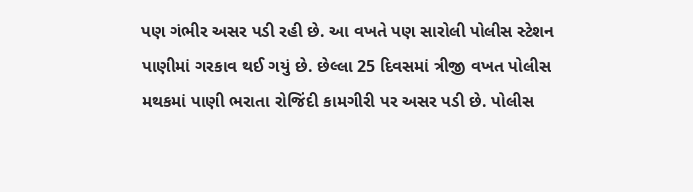પણ ગંભીર અસર પડી રહી છે. આ વખતે પણ સારોલી પોલીસ સ્ટેશન પાણીમાં ગરકાવ થઈ ગયું છે. છેલ્લા 25 દિવસમાં ત્રીજી વખત પોલીસ મથકમાં પાણી ભરાતા રોજિંદી કામગીરી પર અસર પડી છે. પોલીસ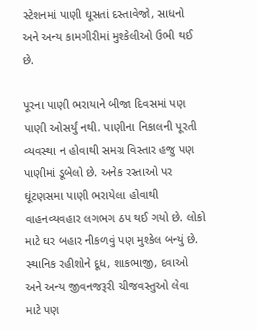સ્ટેશનમાં પાણી ઘૂસતાં દસ્તાવેજો, સાધનો અને અન્ય કામગીરીમાં મુશ્કેલીઓ ઉભી થઈ છે.

પૂરના પાણી ભરાયાને બીજા દિવસમાં પણ પાણી ઓસર્યું નથી. પાણીના નિકાલની પૂરતી વ્યવસ્થા ન હોવાથી સમગ્ર વિસ્તાર હજુ પણ પાણીમાં ડૂબેલો છે. અનેક રસ્તાઓ પર ઘૂંટણસમા પાણી ભરાયેલા હોવાથી વાહનવ્યવહાર લગભગ ઠપ થઈ ગયો છે. લોકો માટે ઘર બહાર નીકળવું પણ મુશ્કેલ બન્યું છે. સ્થાનિક રહીશોને દૂધ, શાકભાજી, દવાઓ અને અન્ય જીવનજરૂરી ચીજવસ્તુઓ લેવા માટે પણ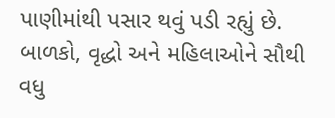પાણીમાંથી પસાર થવું પડી રહ્યું છે. બાળકો, વૃદ્ધો અને મહિલાઓને સૌથી વધુ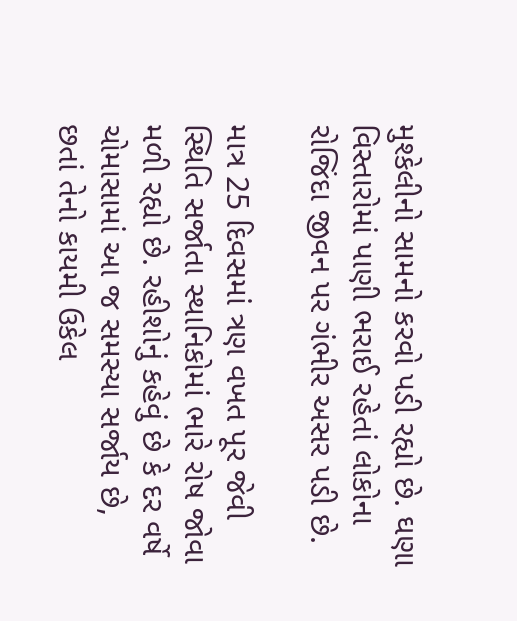મુશ્કેલીનો સામનો કરવો પડી રહ્યો છે. ઘણા વિસ્તારોમાં પાણી ભરાઈ રહેતાં લોકોના રોજિંદા જીવન પર ગંભીર અસર પડી છે.

માત્ર 25 દિવસમાં ત્રણ વખત પૂર જેવી સ્થિતિ સર્જાતા સ્થાનિકોમાં ભારે રોષ જોવા મળી રહ્યો છે. રહીશોનું કહેવું છે કે દર વર્ષે ચોમાસામાં આ જ સમસ્યા સર્જાય છે, છતાં તેનો કાયમી ઉકેલ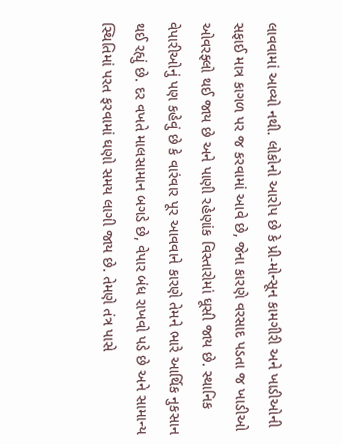લાવવામાં આવ્યો નથી. લોકોનો આરોપ છે કે પ્રી-મોન્સૂન કામગીરી અને ખાડીઓની સફાઈ માત્ર કાગળ પર જ કરવામાં આવે છે, જેના કારણે વરસાદ પડતા જ ખાડીઓ ઓવરફ્લો થઈ જાય છે અને પાણી રહેણાંક વિસ્તારોમાં ઘૂસી જાય છે. સ્થાનિક વેપારીઓનું પણ કહેવું છે કે વારંવાર પૂર આવવાને કારણે તેમને ભારે આર્થિક નુકસાન થઈ રહ્યું છે. દર વખતે માલસામાન બગડે છે, વેપાર બંધ રાખવો પડે છે અને સામાન્ય સ્થિતિમાં પરત ફરવામાં ઘણો સમય લાગી જાય છે. તેમણે તંત્ર પાસે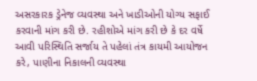અસરકારક ડ્રેનેજ વ્યવસ્થા અને ખાડીઓની યોગ્ય સફાઈ કરવાની માંગ કરી છે. રહીશોએ માંગ કરી છે કે દર વર્ષે આવી પરિસ્થિતિ સર્જાય તે પહેલાં તંત્ર કાયમી આયોજન કરે, પાણીના નિકાલની વ્યવસ્થા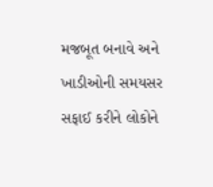મજબૂત બનાવે અને ખાડીઓની સમયસર સફાઈ કરીને લોકોને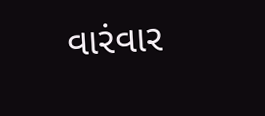વારંવાર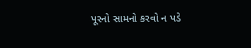પૂરનો સામનો કરવો ન પડે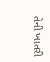તેની ખાતરી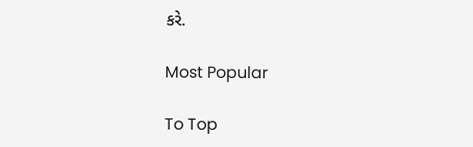કરે.

Most Popular

To Top